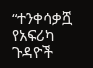“ተንቀሳቃሿ የአፍሪካ ጉዳዮች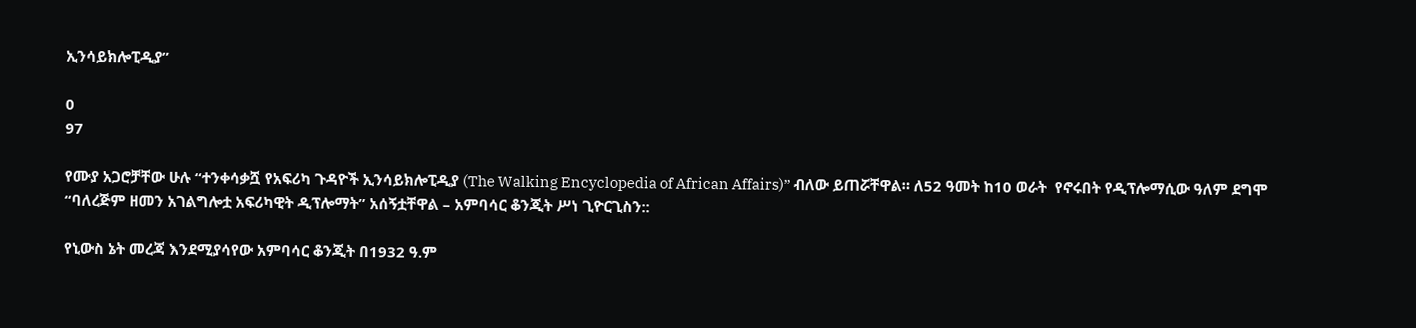ኢንሳይክሎፒዲያ”

0
97

የሙያ አጋሮቻቸው ሁሉ “ተንቀሳቃሿ የአፍሪካ ጉዳዮች ኢንሳይክሎፒዲያ (The Walking Encyclopedia of African Affairs)” ብለው ይጠሯቸዋል። ለ52 ዓመት ከ10 ወራት  የኖሩበት የዲፕሎማሲው ዓለም ደግሞ “ባለረጅም ዘመን አገልግሎቷ አፍሪካዊት ዲፕሎማት” አሰኝቷቸዋል – አምባሳር ቆንጂት ሥነ ጊዮርጊስን::

የኒውስ ኔት መረጃ እንደሚያሳየው አምባሳር ቆንጂት በ1932 ዓ.ም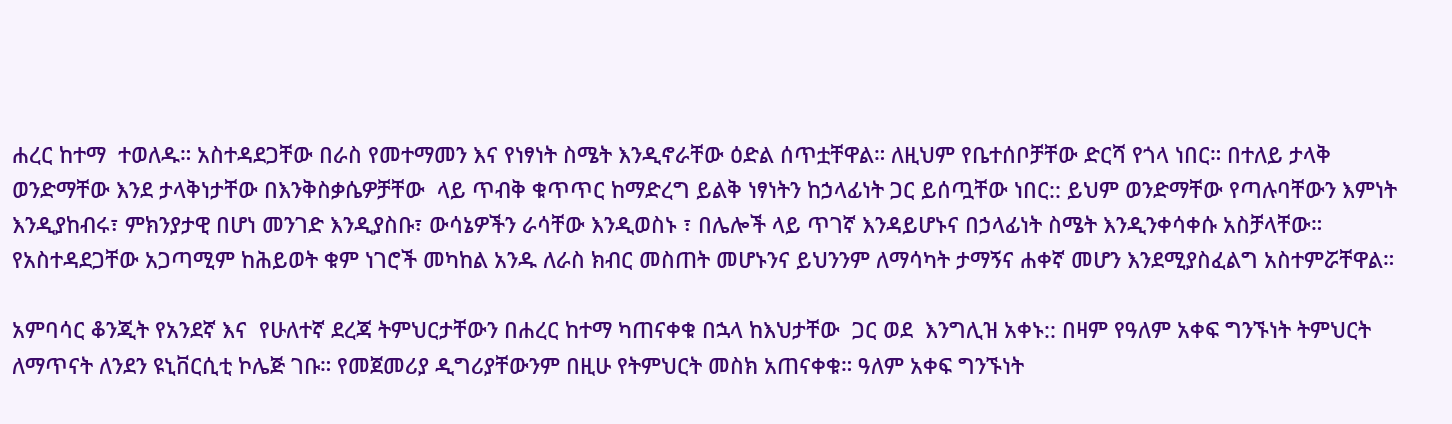ሐረር ከተማ  ተወለዱ። አስተዳደጋቸው በራስ የመተማመን እና የነፃነት ስሜት እንዲኖራቸው ዕድል ሰጥቷቸዋል። ለዚህም የቤተሰቦቻቸው ድርሻ የጎላ ነበር። በተለይ ታላቅ ወንድማቸው እንደ ታላቅነታቸው በእንቅስቃሴዎቻቸው  ላይ ጥብቅ ቁጥጥር ከማድረግ ይልቅ ነፃነትን ከኃላፊነት ጋር ይሰጧቸው ነበር:: ይህም ወንድማቸው የጣሉባቸውን እምነት እንዲያከብሩ፣ ምክንያታዊ በሆነ መንገድ እንዲያስቡ፣ ውሳኔዎችን ራሳቸው እንዲወስኑ ፣ በሌሎች ላይ ጥገኛ እንዳይሆኑና በኃላፊነት ስሜት እንዲንቀሳቀሱ አስቻላቸው።  የአስተዳደጋቸው አጋጣሚም ከሕይወት ቁም ነገሮች መካከል አንዱ ለራስ ክብር መስጠት መሆኑንና ይህንንም ለማሳካት ታማኝና ሐቀኛ መሆን እንደሚያስፈልግ አስተምሯቸዋል።

አምባሳር ቆንጂት የአንደኛ እና  የሁለተኛ ደረጃ ትምህርታቸውን በሐረር ከተማ ካጠናቀቁ በኋላ ከእህታቸው  ጋር ወደ  እንግሊዝ አቀኑ:: በዛም የዓለም አቀፍ ግንኙነት ትምህርት ለማጥናት ለንደን ዩኒቨርሲቲ ኮሌጅ ገቡ። የመጀመሪያ ዲግሪያቸውንም በዚሁ የትምህርት መስክ አጠናቀቁ። ዓለም አቀፍ ግንኙነት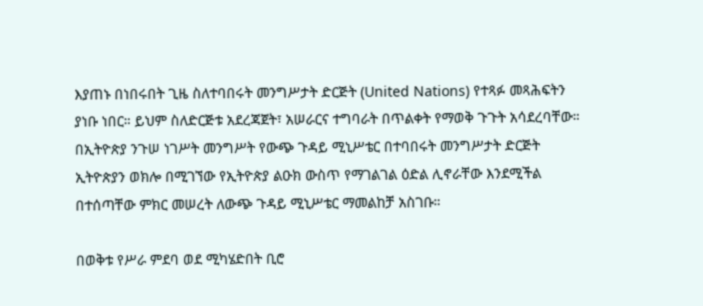እያጠኑ በነበሩበት ጊዜ ስለተባበሩት መንግሥታት ድርጅት (United Nations) የተጻፉ መጻሕፍትን ያነቡ ነበር። ይህም ስለድርጅቱ አደረጃጀት፣ አሠራርና ተግባራት በጥልቀት የማወቅ ጉጉት አሳደረባቸው። በኢትዮጵያ ንጉሠ ነገሥት መንግሥት የውጭ ጉዳይ ሚኒሥቴር በተባበሩት መንግሥታት ድርጅት ኢትዮጵያን ወክሎ በሚገኘው የኢትዮጵያ ልዑክ ውስጥ የማገልገል ዕድል ሊኖራቸው እንደሚችል በተሰጣቸው ምክር መሠረት ለውጭ ጉዳይ ሚኒሥቴር ማመልከቻ አስገቡ።

በወቅቱ የሥራ ምደባ ወደ ሚካሄድበት ቢሮ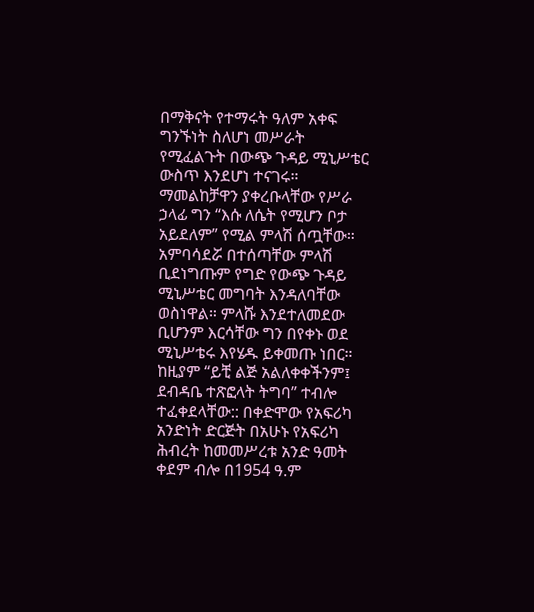በማቅናት የተማሩት ዓለም አቀፍ ግንኙነት ስለሆነ መሥራት የሚፈልጉት በውጭ ጉዳይ ሚኒሥቴር ውስጥ እንደሆነ ተናገሩ። ማመልከቻዋን ያቀረቡላቸው የሥራ ኃላፊ ግን “እሱ ለሴት የሚሆን ቦታ አይደለም” የሚል ምላሽ ሰጧቸው። አምባሳደሯ በተሰጣቸው ምላሽ ቢደነግጡም የግድ የውጭ ጉዳይ ሚኒሥቴር መግባት እንዳለባቸው ወስነዋል። ምላሹ እንደተለመደው ቢሆንም እርሳቸው ግን በየቀኑ ወደ ሚኒሥቴሩ እየሄዱ ይቀመጡ ነበር። ከዚያም “ይቺ ልጅ አልለቀቀችንም፤ ደብዳቤ ተጽፎላት ትግባ” ተብሎ ተፈቀደላቸው:: በቀድሞው የአፍሪካ አንድነት ድርጅት በአሁኑ የአፍሪካ ሕብረት ከመመሥረቱ አንድ ዓመት ቀደም ብሎ በ1954 ዓ.ም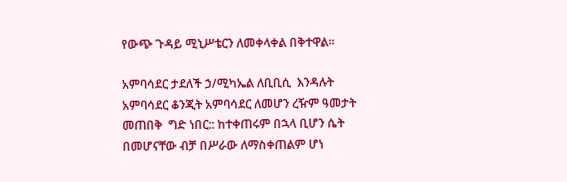የውጭ ጉዳይ ሚኒሥቴርን ለመቀላቀል በቅተዋል።

አምባሳደር ታደለች ኃ/ሚካኤል ለቢቢሲ  እንዳሉት  አምባሳደር ቆንጂት አምባሳደር ለመሆን ረዥም ዓመታት መጠበቅ  ግድ ነበር:: ከተቀጠሩም በኋላ ቢሆን ሴት በመሆናቸው ብቻ በሥራው ለማስቀጠልም ሆነ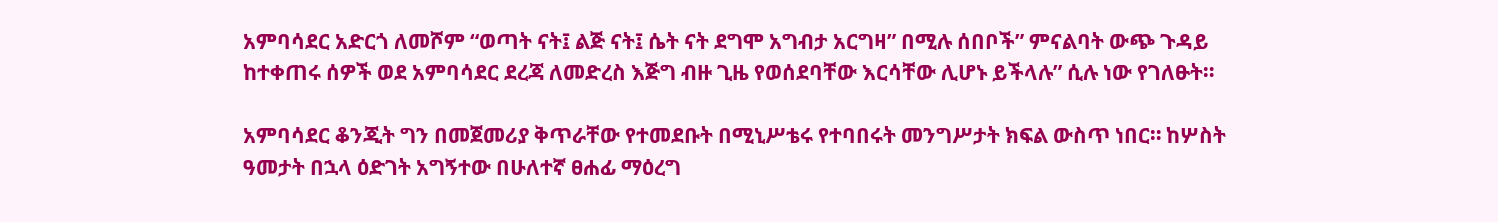አምባሳደር አድርጎ ለመሾም “ወጣት ናት፤ ልጅ ናት፤ ሴት ናት ደግሞ አግብታ አርግዛ” በሚሉ ሰበቦች” ምናልባት ውጭ ጉዳይ ከተቀጠሩ ሰዎች ወደ አምባሳደር ደረጃ ለመድረስ እጅግ ብዙ ጊዜ የወሰደባቸው እርሳቸው ሊሆኑ ይችላሉ” ሲሉ ነው የገለፁት።

አምባሳደር ቆንጂት ግን በመጀመሪያ ቅጥራቸው የተመደቡት በሚኒሥቴሩ የተባበሩት መንግሥታት ክፍል ውስጥ ነበር። ከሦስት ዓመታት በኋላ ዕድገት አግኝተው በሁለተኛ ፀሐፊ ማዕረግ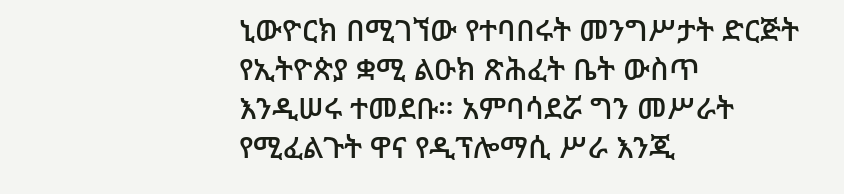ኒውዮርክ በሚገኘው የተባበሩት መንግሥታት ድርጅት የኢትዮጵያ ቋሚ ልዑክ ጽሕፈት ቤት ውስጥ እንዲሠሩ ተመደቡ። አምባሳደሯ ግን መሥራት የሚፈልጉት ዋና የዲፕሎማሲ ሥራ እንጂ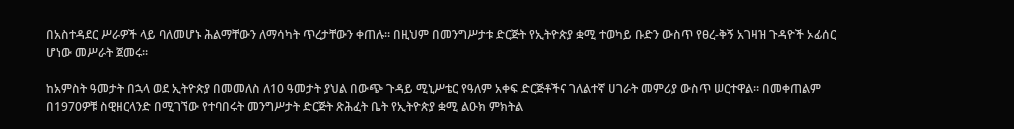በአስተዳደር ሥራዎች ላይ ባለመሆኑ ሕልማቸውን ለማሳካት ጥረታቸውን ቀጠሉ። በዚህም በመንግሥታቱ ድርጅት የኢትዮጵያ ቋሚ ተወካይ ቡድን ውስጥ የፀረ-ቅኝ አገዛዝ ጉዳዮች ኦፊሰር ሆነው መሥራት ጀመሩ።

ከአምስት ዓመታት በኋላ ወደ ኢትዮጵያ በመመለስ ለ10 ዓመታት ያህል በውጭ ጉዳይ ሚኒሥቴር የዓለም አቀፍ ድርጅቶችና ገለልተኛ ሀገራት መምሪያ ውስጥ ሠርተዋል። በመቀጠልም በ1970ዎቹ ስዊዘርላንድ በሚገኘው የተባበሩት መንግሥታት ድርጅት ጽሕፈት ቤት የኢትዮጵያ ቋሚ ልዑክ ምክትል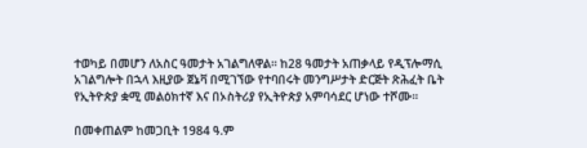ተወካይ በመሆን ለአስር ዓመታት አገልግለዋል። ከ28 ዓመታት አጠቃላይ የዲፕሎማሲ አገልግሎት በኋላ እዚያው ጀኔቫ በሚገኘው የተባበሩት መንግሥታት ድርጅት ጽሕፈት ቤት የኢትዮጵያ ቋሚ መልዕክተኛ እና በኦስትሪያ የኢትዮጵያ አምባሳደር ሆነው ተሾሙ።

በመቀጠልም ከመጋቢት 1984 ዓ.ም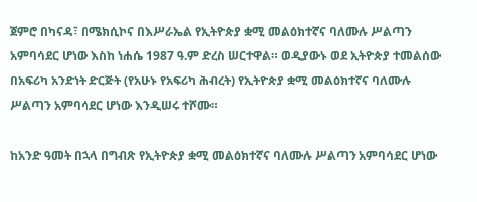ጀምሮ በካናዳ፣ በሜክሲኮና በእሥራኤል የኢትዮጵያ ቋሚ መልዕክተኛና ባለሙሉ ሥልጣን አምባሳደር ሆነው እስከ ነሐሴ 1987 ዓ.ም ድረስ ሠርተዋል። ወዲያውኑ ወደ ኢትዮጵያ ተመልሰው በአፍሪካ አንድነት ድርጅት (የአሁኑ የአፍሪካ ሕብረት) የኢትዮጵያ ቋሚ መልዕክተኛና ባለሙሉ ሥልጣን አምባሳደር ሆነው እንዲሠሩ ተሾሙ።

ከአንድ ዓመት በኋላ በግብጽ የኢትዮጵያ ቋሚ መልዕክተኛና ባለሙሉ ሥልጣን አምባሳደር ሆነው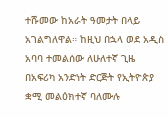ተሹመው ከአራት ዓመታት በላይ አገልግለዋል። ከዚህ በኋላ ወደ አዲስ አባባ ተመልሰው ለሁለተኛ ጊዜ በአፍሪካ አንድነት ድርጅት የኢትዮጵያ ቋሚ መልዕክተኛ ባለሙሉ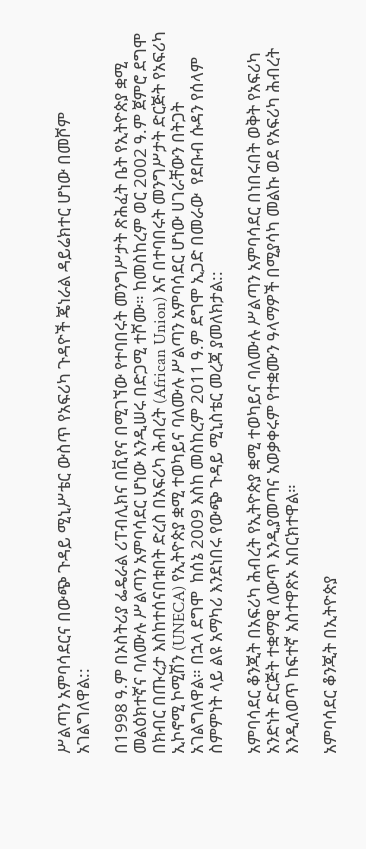ሥልጣን አምባሳደርና በውጭ ጉዳይ ሚኒሥቴር ውስጥ የአፍሪካ ጉዳዮች ጄነራል ዳይሬክተር ሆነው በመሾም አገልግለዋል::

በ1998 ዓ.ም በኦስትሪያ ፌዴራል ሪፐብሊክና በቪየና በሚገኘው የተባበሩት መንግሥታት ጽሕፈት ቤት የኢትዮጵያ ቋሚ መልዕክተኛና ባለሙሉ ሥልጣን አምባሳደር ሆነው እንዲሠሩ በድጋሚ ተሾሙ። ከመስከረም ወር 2002 ዓ.ም ጀምሮ ደግሞ በክብር በጡረታ እስከተሰናበቱበት ድረስ በአፍሪካ ሕብረት (African Union) እና በተባበሩት መንግሥታት ድርጅት የአፍሪካ ኢኮኖሚ ኮሚሽን (UNECA) የኢትዮጵያ ቋሚ ተወካይና ባለሙሉ ሥልጣን አምባሳደር ሆነው ሀገራቸውን በትጋት አገልግለዋል። በኋላ ደግሞ  ከሰኔ 2009 እስከ መስከረም 2011 ዓ.ም ደግሞ ኢጋድ በመራው  የደቡብ ሱዳን የሰላም ስምምነት ላይ ልዩ አማካሪ እንደነበሩ የውጭ ጉዳይ ሚኒስቴር መረጃ ያመለክታል::

አምባሳደር ቆንጂት በአፍሪካ ሕብረት የኢትዮጵያ ቋሚ ተወካይና ባለሙሉ ሥልጣን አምባሳደር በነበሩበት ወቅት የአፍሪካ አንድነት ድርጅት ተቋማዊ ለውጥ እንዲያመጣና አወቃቀሩም የተቋሙን ዓላማዎች በሚያሳካ መልኩ ወደ የአፍሪካ ሕብረት እንዲለወጥ ከፍተኛ አስተዋጽኦ አበርክተዋል።

አምባሳደር ቆንጂት በኢትዮጵያ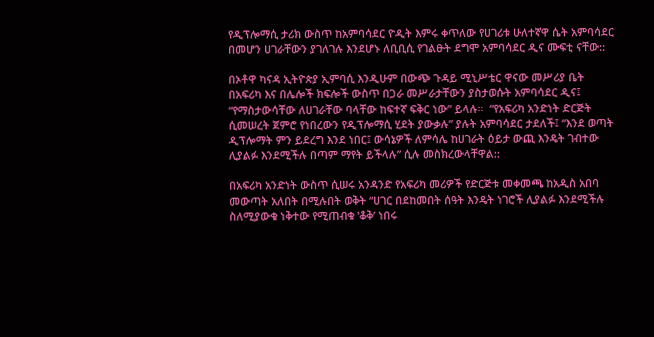የዲፕሎማሲ ታሪክ ውስጥ ከአምባሳደር ዮዲት እምሩ ቀጥለው የሀገሪቱ ሁለተኛዋ ሴት አምባሳደር በመሆን ሀገራቸውን ያገለገሉ እንደሆኑ ለቢቢሲ የገልፁት ደግሞ አምባሳደር ዲና ሙፍቲ ናቸው::

በኦቶዋ ካናዳ ኢትዮጵያ ኢምባሲ እንዲሁም በውጭ ጉዳይ ሚኒሥቴር ዋናው መሥሪያ ቤት በአፍሪካ እና በሌሎች ክፍሎች ውስጥ በጋራ መሥራታቸውን ያስታወሱት አምባሳደር ዲና፤ “የማስታውሳቸው ለሀገራቸው ባላቸው ከፍተኛ ፍቅር ነው” ይላሉ።  “የአፍሪካ አንድነት ድርጅት ሲመሠረት ጀምሮ የነበረውን የዲፕሎማሲ ሂደት ያውቃሉ” ያሉት አምባሳደር ታደለች፤ “እንደ ወጣት ዲፕሎማት ምን ይደረግ እንደ ነበር፤ ውሳኔዎች ለምሳሌ ከሀገራት ዕይታ ውጪ እንዴት ገብተው ሊያልፉ እንደሚችሉ በጣም ማየት ይችላሉ” ሲሉ መስክረውላቸዋል::

በአፍሪካ አንድነት ውስጥ ሲሠሩ አንዳንድ የአፍሪካ መሪዎች የድርጅቱ መቀመጫ ከአዲስ አበባ መውጣት አለበት በሚሉበት ወቅት “ሀገር በደከመበት ሰዓት እንዴት ነገሮች ሊያልፉ እንደሚችሉ ስለሚያውቁ ነቅተው የሚጠብቁ ʽቆቅ’ ነበሩ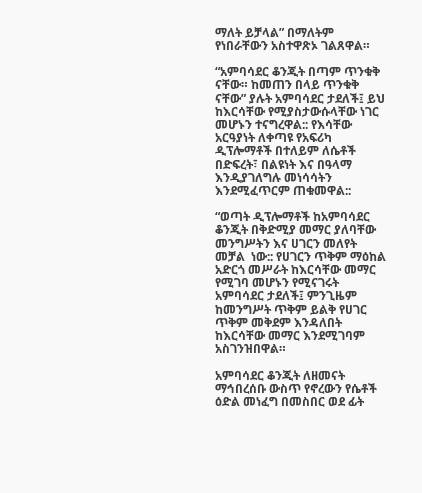ማለት ይቻላል” በማለትም የነበራቸውን አስተዋጽኦ ገልጸዋል።

“አምባሳደር ቆንጂት በጣም ጥንቁቅ ናቸው። ከመጠን በላይ ጥንቁቅ ናቸው” ያሉት አምባሳደር ታደለች፤ ይህ ከእርሳቸው የሚያስታውሱላቸው ነገር መሆኑን ተናግረዋል:: የእሳቸው አርዓያነት ለቀጣዩ የአፍሪካ ዲፕሎማቶች በተለይም ለሴቶች በድፍረት፣ በልዩነት እና በዓላማ እንዲያገለግሉ መነሳሳትን እንደሚፈጥርም ጠቁመዋል::

“ወጣት ዲፕሎማቶች ከአምባሳደር ቆንጂት በቅድሚያ መማር ያለባቸው መንግሥትን እና ሀገርን መለየት መቻል  ነው:: የሀገርን ጥቅም ማዕከል አድርጎ መሥራት ከእርሳቸው መማር የሚገባ መሆኑን የሚናገሩት አምባሳደር ታደለች፤ ምንጊዜም ከመንግሥት ጥቅም ይልቅ የሀገር ጥቅም መቅደም እንዳለበት ከእርሳቸው መማር እንደሚገባም አስገንዝበዋል።

አምባሳደር ቆንጂት ለዘመናት ማኅበረሰቡ ውስጥ የኖረውን የሴቶች ዕድል መነፈግ በመስበር ወደ ፊት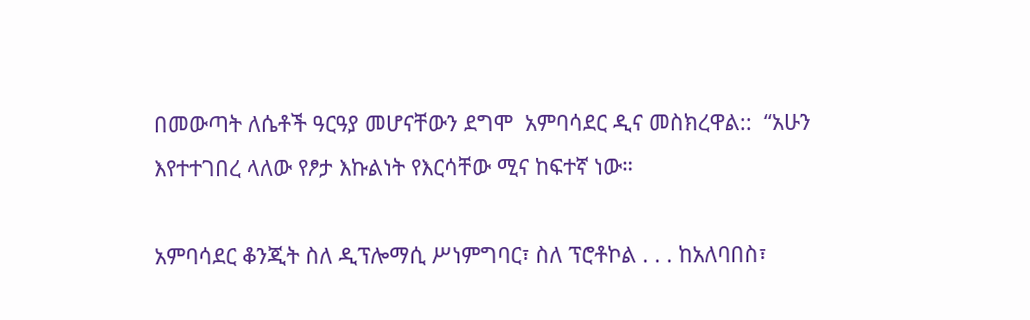በመውጣት ለሴቶች ዓርዓያ መሆናቸውን ደግሞ  አምባሳደር ዲና መስክረዋል::  “አሁን እየተተገበረ ላለው የፆታ እኩልነት የእርሳቸው ሚና ከፍተኛ ነው።

አምባሳደር ቆንጂት ስለ ዲፕሎማሲ ሥነምግባር፣ ስለ ፕሮቶኮል . . . ከአለባበስ፣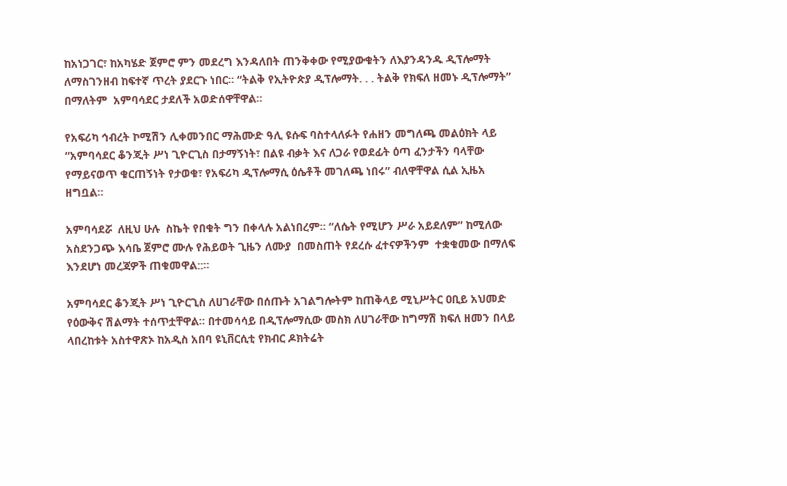ከአነጋገር፣ ከአካሄድ ጀምሮ ምን መደረግ እንዳለበት ጠንቅቀው የሚያውቁትን ለእያንዳንዱ ዲፕሎማት ለማስገንዘብ ከፍተኛ ጥረት ያደርጉ ነበር። “ትልቅ የኢትዮጵያ ዲፕሎማት. . . ትልቅ የክፍለ ዘመኑ ዲፕሎማት” በማለትም  አምባሳደር ታደለች አወድሰዋቸዋል።

የአፍሪካ ኅብረት ኮሚሽን ሊቀመንበር ማሕሙድ ዓሊ ዩሱፍ ባስተላለፉት የሐዘን መግለጫ መልዕክት ላይ “አምባሳደር ቆንጂት ሥነ ጊዮርጊስ በታማኝነት፣ በልዩ ብቃት እና ለጋራ የወደፊት ዕጣ ፈንታችን ባላቸው የማይናወጥ ቁርጠኝነት የታወቁ፣ የአፍሪካ ዲፕሎማሲ ዕሴቶች መገለጫ ነበሩ” ብለዋቸዋል ሲል ኢዜአ ዘግቧል።

አምባሳደሯ  ለዚህ ሁሉ  ስኬት የበቁት ግን በቀላሉ አልነበረም። “ለሴት የሚሆን ሥራ አይደለም” ከሚለው አስደንጋጭ እሳቤ ጀምሮ ሙሉ የሕይወት ጊዜን ለሙያ  በመስጠት የደረሱ ፈተናዎችንም  ተቋቁመው በማለፍ እንደሆነ መረጃዎች ጠቁመዋል::።

አምባሳደር ቆንጂት ሥነ ጊዮርጊስ ለሀገራቸው በሰጡት አገልግሎትም ከጠቅላይ ሚኒሥትር ዐቢይ አህመድ  የዕውቅና ሽልማት ተሰጥቷቸዋል። በተመሳሳይ በዲፕሎማሲው መስክ ለሀገራቸው ከግማሽ ክፍለ ዘመን በላይ ላበረከቱት አስተዋጽኦ ከአዲስ አበባ ዩኒቨርሲቲ የክብር ዶክትሬት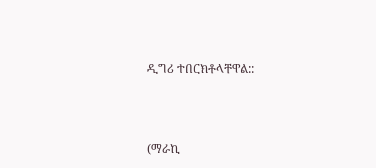ዲግሪ ተበርክቶላቸዋል::



(ማራኪ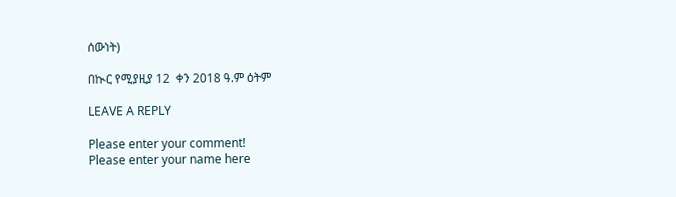ሰውነት)

በኲር የሚያዚያ 12  ቀን 2018 ዓ.ም ዕትም

LEAVE A REPLY

Please enter your comment!
Please enter your name here